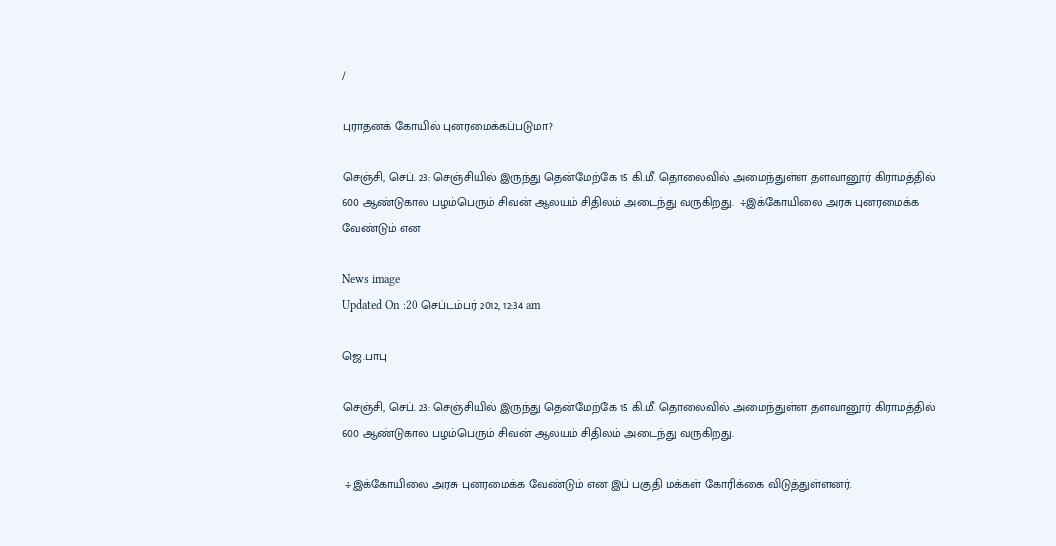/

புராதனக் கோயில் புனரமைக்கப்படுமா?

செஞ்சி, செப். 23: செஞ்சியில் இருந்து தென்மேற்கே 15 கி.மீ. தொலைவில் அமைந்துள்ள தளவானூர் கிராமத்தில் 600 ஆண்டுகால பழம்பெரும் சிவன் ஆலயம் சிதிலம் அடைந்து வருகிறது.  ÷இக்கோயிலை அரசு புனரமைக்க வேண்டும் என

News image
Updated On :20 செப்டம்பர் 2012, 12:34 am

ஜெ.பாபு

செஞ்சி, செப். 23: செஞ்சியில் இருந்து தென்மேற்கே 15 கி.மீ. தொலைவில் அமைந்துள்ள தளவானூர் கிராமத்தில் 600 ஆண்டுகால பழம்பெரும் சிவன் ஆலயம் சிதிலம் அடைந்து வருகிறது.

 ÷இக்கோயிலை அரசு புனரமைக்க வேண்டும் என இப் பகுதி மக்கள் கோரிக்கை விடுத்துள்ளனர்.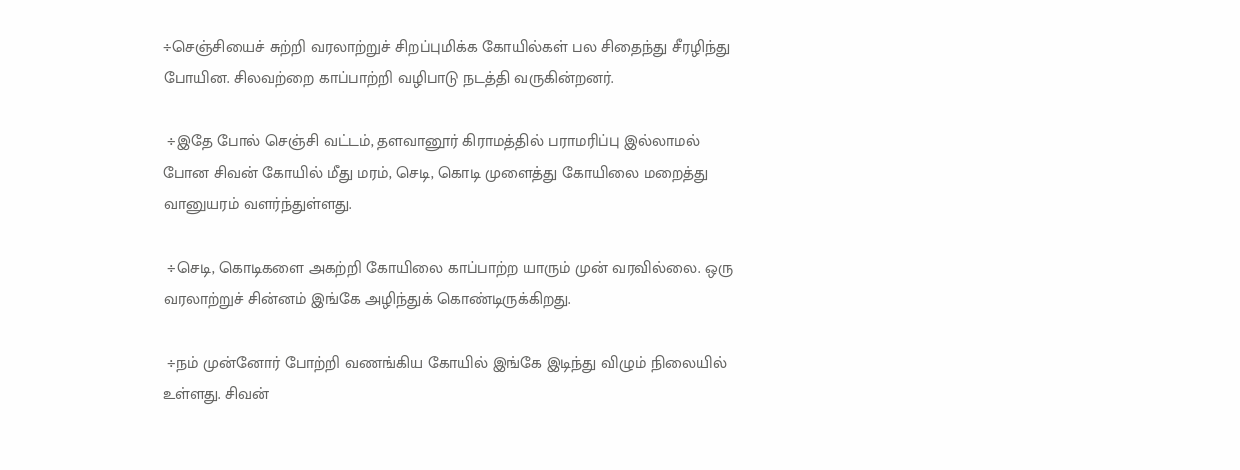÷செஞ்சியைச் சுற்றி வரலாற்றுச் சிறப்புமிக்க கோயில்கள் பல சிதைந்து சீரழிந்து போயின. சிலவற்றை காப்பாற்றி வழிபாடு நடத்தி வருகின்றனர்.

 ÷இதே போல் செஞ்சி வட்டம், தளவானூர் கிராமத்தில் பராமரிப்பு இல்லாமல் போன சிவன் கோயில் மீது மரம், செடி, கொடி முளைத்து கோயிலை மறைத்து வானுயரம் வளர்ந்துள்ளது.

 ÷செடி, கொடிகளை அகற்றி கோயிலை காப்பாற்ற யாரும் முன் வரவில்லை. ஒரு வரலாற்றுச் சின்னம் இங்கே அழிந்துக் கொண்டிருக்கிறது.

 ÷நம் முன்னோர் போற்றி வணங்கிய கோயில் இங்கே இடிந்து விழும் நிலையில் உள்ளது. சிவன்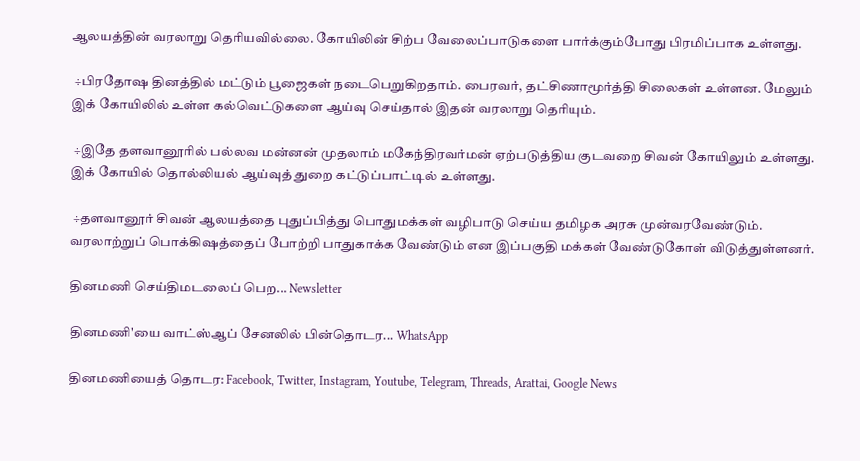ஆலயத்தின் வரலாறு தெரியவில்லை. கோயிலின் சிற்ப வேலைப்பாடுகளை பார்க்கும்போது பிரமிப்பாக உள்ளது.

 ÷பிரதோஷ தினத்தில் மட்டும் பூஜைகள் நடைபெறுகிறதாம். பைரவர், தட்சிணாமூர்த்தி சிலைகள் உள்ளன. மேலும் இக் கோயிலில் உள்ள கல்வெட்டுகளை ஆய்வு செய்தால் இதன் வரலாறு தெரியும்.

 ÷இதே தளவானூரில் பல்லவ மன்னன் முதலாம் மகேந்திரவர்மன் ஏற்படுத்திய குடவறை சிவன் கோயிலும் உள்ளது. இக் கோயில் தொல்லியல் ஆய்வுத் துறை கட்டுப்பாட்டில் உள்ளது.

 ÷தளவானூர் சிவன் ஆலயத்தை புதுப்பித்து பொதுமக்கள் வழிபாடு செய்ய தமிழக அரசு முன்வரவேண்டும். வரலாற்றுப் பொக்கிஷத்தைப் போற்றி பாதுகாக்க வேண்டும் என இப்பகுதி மக்கள் வேண்டுகோள் விடுத்துள்ளனர்.

தினமணி செய்திமடலைப் பெற... Newsletter

தினமணி'யை வாட்ஸ்ஆப் சேனலில் பின்தொடர... WhatsApp

தினமணியைத் தொடர: Facebook, Twitter, Instagram, Youtube, Telegram, Threads, Arattai, Google News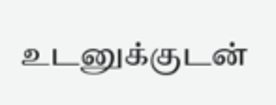உடனுக்குடன்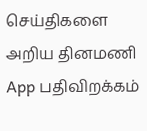செய்திகளை அறிய தினமணி App பதிவிறக்கம்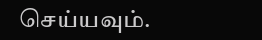செய்யவும்.